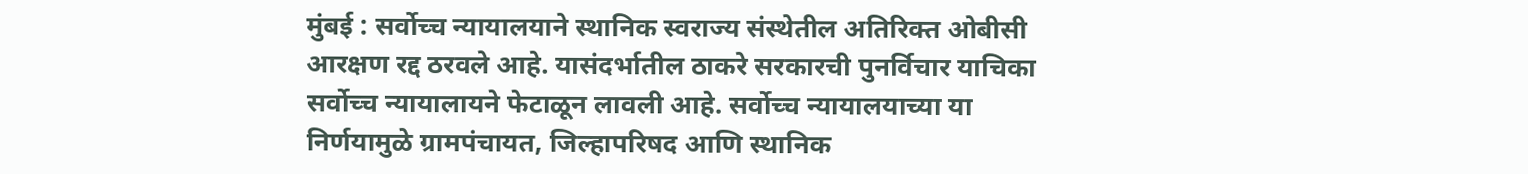मुंबई : सर्वोच्च न्यायालयाने स्थानिक स्वराज्य संस्थेतील अतिरिक्त ओबीसी आरक्षण रद्द ठरवले आहे. यासंदर्भातील ठाकरे सरकारची पुनर्विचार याचिका सर्वोच्च न्यायालायने फेटाळून लावली आहे. सर्वोच्च न्यायालयाच्या या निर्णयामुळे ग्रामपंचायत, जिल्हापरिषद आणि स्थानिक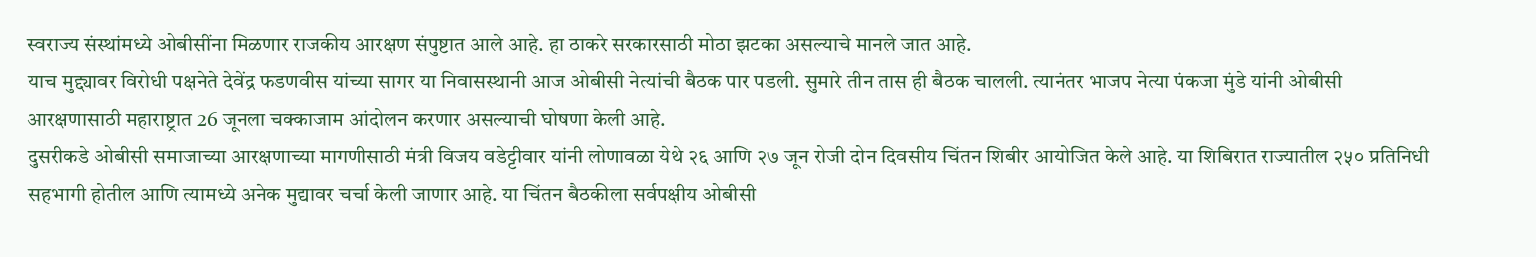स्वराज्य संस्थांमध्ये ओबीसींना मिळणार राजकीय आरक्षण संपुष्टात आले आहे. हा ठाकरे सरकारसाठी मोठा झटका असल्याचे मानले जात आहे.
याच मुद्द्यावर विरोधी पक्षनेते देवेंद्र फडणवीस यांच्या सागर या निवासस्थानी आज ओबीसी नेत्यांची बैठक पार पडली. सुमारे तीन तास ही बैठक चालली. त्यानंतर भाजप नेत्या पंकजा मुंडे यांनी ओबीसी आरक्षणासाठी महाराष्ट्रात 26 जूनला चक्काजाम आंदोलन करणार असल्याची घोषणा केली आहे.
दुसरीकडे ओबीसी समाजाच्या आरक्षणाच्या मागणीसाठी मंत्री विजय वडेट्टीवार यांनी लोणावळा येथे २६ आणि २७ जून रोजी दोन दिवसीय चिंतन शिबीर आयोजित केले आहे. या शिबिरात राज्यातील २५० प्रतिनिधी सहभागी होतील आणि त्यामध्ये अनेक मुद्यावर चर्चा केली जाणार आहे. या चिंतन बैठकीला सर्वपक्षीय ओबीसी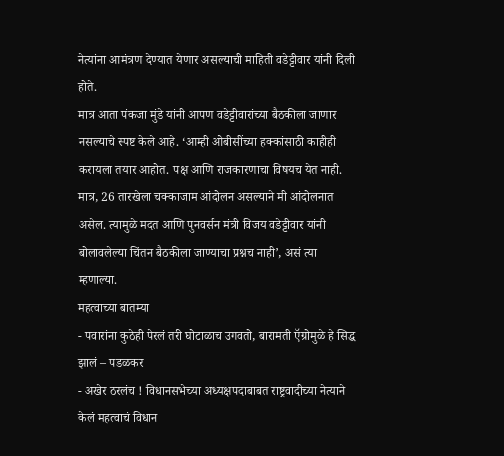नेत्यांना आमंत्रण देण्यात येणार असल्याची माहिती वडेट्टीवार यांनी दिली होते.
मात्र आता पंकजा मुंडे यांनी आपण वडेट्टीवारांच्या बैठकीला जाणार नसल्याचे स्पष्ट केले आहे. ‘आम्ही ओबीसींच्या हक्कांसाठी काहीही करायला तयार आहोत. पक्ष आणि राजकारणाचा विषयच येत नाही. मात्र, 26 तारखेला चक्काजाम आंदोलन असल्याने मी आंदोलनात असेल. त्यामुळे मदत आणि पुनवर्सन मंत्री विजय वडेट्टीवार यांनी बोलावलेल्या चिंतन बैठकीला जाण्याचा प्रश्नच नाही’, असं त्या म्हणाल्या.
महत्वाच्या बातम्या
- पवारांना कुठेही पेरलं तरी घोटाळाच उगवतो, बारामती ऍग्रोमुळे हे सिद्ध झालं – पडळकर
- अखेर ठरलंच ! विधानसभेच्या अध्यक्षपदाबाबत राष्ट्रवादीच्या नेत्याने केलं महत्वाचं विधान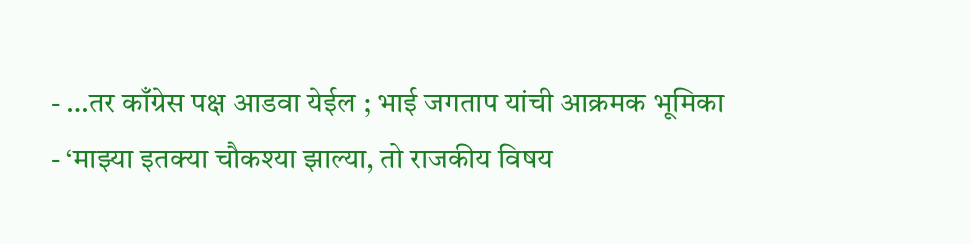- …तर काँग्रेस पक्ष आडवा येईल ; भाई जगताप यांची आक्रमक भूमिका
- ‘माझ्या इतक्या चौकश्या झाल्या, तो राजकीय विषय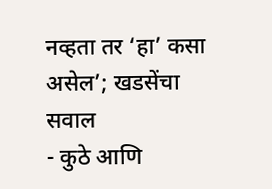नव्हता तर ‘हा’ कसा असेल’; खडसेंचा सवाल
- कुठे आणि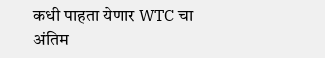कधी पाहता येणार WTC चा अंतिम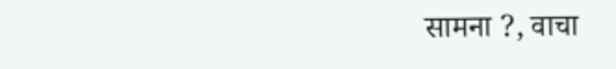सामना ?, वाचा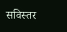सविस्तर